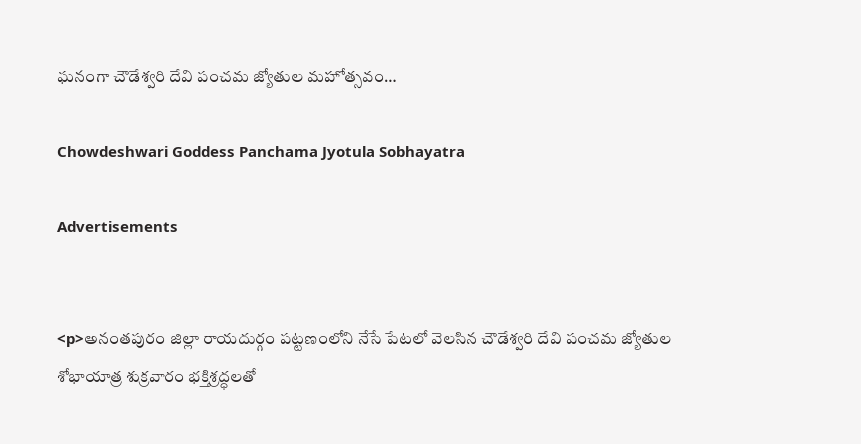ఘనంగా చౌడేశ్వరి దేవి పంచమ జ్యోతుల మహోత్సవం…

Chowdeshwari Goddess Panchama Jyotula Sobhayatra

Advertisements


<p>అనంతపురం జిల్లా రాయదుర్గం పట్టణంలోని నేసే పేటలో వెలసిన చౌడేశ్వరి దేవి పంచమ జ్యోతుల శోభాయాత్ర శుక్రవారం భక్తిశ్రద్ధలతో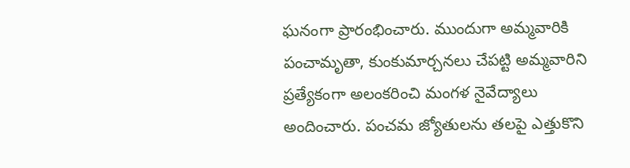ఘనంగా ప్రారంభించారు. ముందుగా అమ్మవారికి పంచామృతా, కుంకుమార్చనలు చేపట్టి అమ్మవారిని ప్రత్యేకంగా అలంకరించి మంగళ నైవేద్యాలు అందించారు. పంచమ జ్యోతులను తలపై ఎత్తుకొని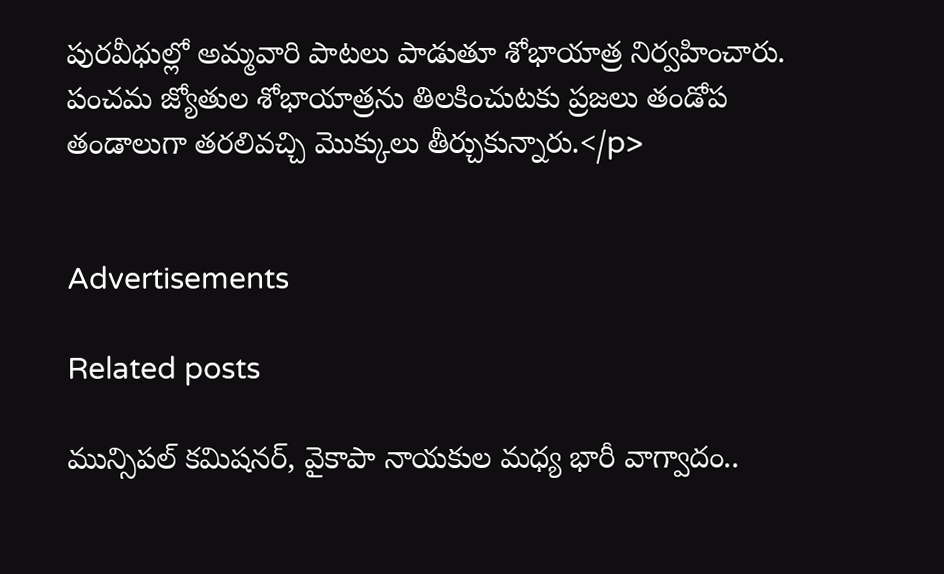పురవీధుల్లో అమ్మవారి పాటలు పాడుతూ శోభాయాత్ర నిర్వహించారు. పంచమ జ్యోతుల శోభాయాత్రను తిలకించుటకు ప్రజలు తండోప తండాలుగా తరలివచ్చి మొక్కులు తీర్చుకున్నారు.</p>


Advertisements

Related posts

మున్సిపల్ కమిషనర్, వైకాపా నాయకుల మధ్య భారీ వాగ్వాదం..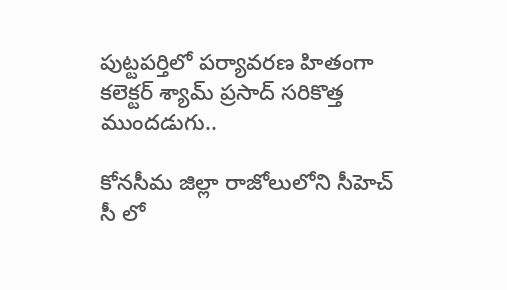పుట్టపర్తిలో పర్యావరణ హితంగా కలెక్టర్ శ్యామ్ ప్రసాద్ సరికొత్త ముందడుగు..

కోనసీమ జిల్లా రాజోలులోని సీహెచ్ సీ లో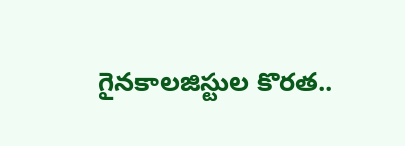గైనకాలజిస్టుల కొరత..